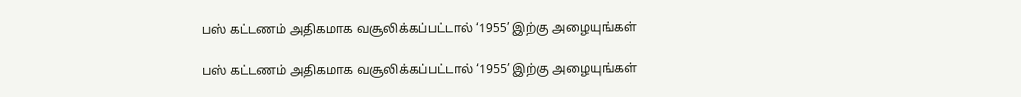பஸ் கட்டணம் அதிகமாக வசூலிக்கப்பட்டால் ‘1955’ இற்கு அழையுங்கள்

பஸ் கட்டணம் அதிகமாக வசூலிக்கப்பட்டால் ‘1955’ இற்கு அழையுங்கள்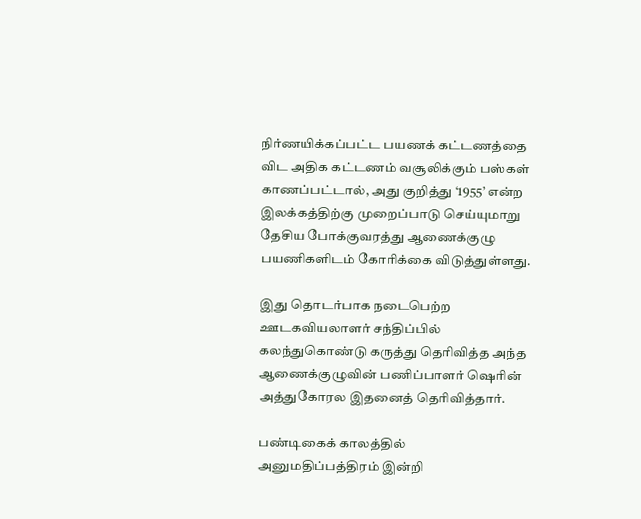நிர்ணயிக்கப்பட்ட பயணக் கட்டணத்தை விட அதிக கட்டணம் வசூலிக்கும் பஸ்கள் காணப்பட்டால், அது குறித்து ‘1955’ என்ற இலக்கத்திற்கு முறைப்பாடு செய்யுமாறு தேசிய போக்குவரத்து ஆணைக்குழு பயணிகளிடம் கோரிக்கை விடுத்துள்ளது.

இது தொடர்பாக நடைபெற்ற ஊடகவியலாளர் சந்திப்பில் கலந்துகொண்டு கருத்து தெரிவித்த அந்த ஆணைக்குழுவின் பணிப்பாளர் ஷெரின் அத்துகோரல இதனைத் தெரிவித்தார்.

பண்டிகைக் காலத்தில் அனுமதிப்பத்திரம் இன்றி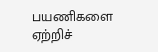பயணிகளை ஏற்றிச்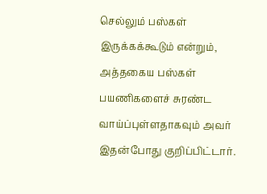செல்லும் பஸ்கள் இருக்கக்கூடும் என்றும், அத்தகைய பஸ்கள் பயணிகளைச் சுரண்ட வாய்ப்புள்ளதாகவும் அவர் இதன்போது குறிப்பிட்டார்.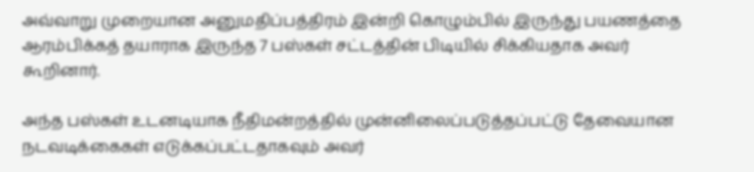அவ்வாறு முறையான அனுமதிப்பத்திரம் இன்றி கொழும்பில் இருந்து பயணத்தை ஆரம்பிக்கத் தயாராக இருந்த 7 பஸ்கள் சட்டத்தின் பிடியில் சிக்கியதாக அவர் கூறினார்.

அந்த பஸ்கள் உடனடியாக நீதிமன்றத்தில் முன்னிலைப்படுத்தப்பட்டு தேவையான நடவடிக்கைகள் எடுக்கப்பட்டதாகவும் அவர்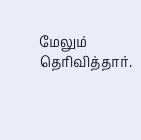மேலும் தெரிவித்தார்.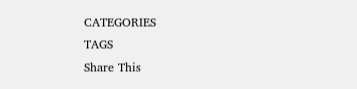CATEGORIES
TAGS
Share This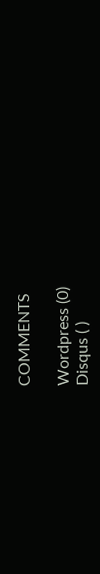COMMENTS

Wordpress (0)
Disqus ( )